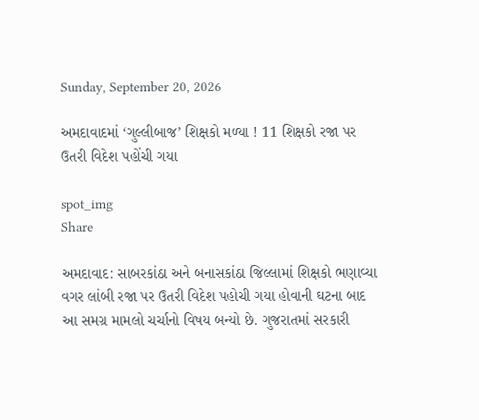Sunday, September 20, 2026

અમદાવાદમાં ‘ગુલ્લીબાજ’ શિક્ષકો મળ્યા ! 11 શિક્ષકો રજા પર ઉતરી વિદેશ પહોંચી ગયા

spot_img
Share

અમદાવાદ: સાબરકાંઠા અને બનાસકાંઠા જિલ્લામાં શિક્ષકો ભણાવ્યા વગર લાંબી રજા પર ઉતરી વિદેશ પહોચી ગયા હોવાની ઘટના બાદ આ સમગ્ર મામલો ચર્ચાનો વિષય બન્યો છે. ગુજરાતમાં સરકારી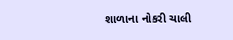શાળાના નોકરી ચાલી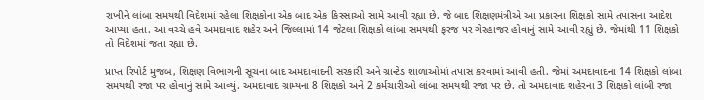રાખીને લાંબા સમયથી વિદેશમાં રહેલા શિક્ષકોના એક બાદ એક કિસ્સાઓ સામે આવી રહ્યા છે. જે બાદ શિક્ષણમંત્રીએ આ પ્રકારના શિક્ષકો સામે તપાસના આદેશ આપ્યા હતા. આ વચ્ચે હવે અમદાવાદ શહેર અને જિલ્લામાં 14 જેટલા શિક્ષકો લાંબા સમયથી ફરજ પર ગેરહાજર હોવાનું સામે આવી રહ્યું છે. જેમાંથી 11 શિક્ષકો તો વિદેશમાં જતા રહ્યા છે.

પ્રાપ્ત રિપોર્ટ મુજબ, શિક્ષણ વિભાગની સૂચના બાદ અમદાવાદની સરકારી અને ગ્રાન્ટેડ શાળાઓમાં તપાસ કરવામાં આવી હતી. જેમાં અમદાવાદના 14 શિક્ષકો લાંબા સમયથી રજા પર હોવાનું સામે આવ્યું. અમદાવાદ ગ્રામ્યના 8 શિક્ષકો અને 2 કર્મચારીઓ લાંબા સમયથી રજા પર છે. તો અમદાવાદ શહેરના 3 શિક્ષકો લાંબી રજા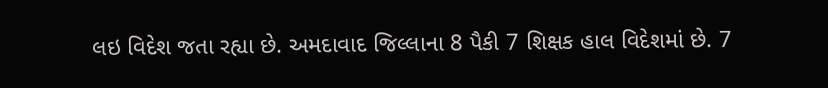લઇ વિદેશ જતા રહ્યા છે. અમદાવાદ જિલ્લાના 8 પૈકી 7 શિક્ષક હાલ વિદેશમાં છે. 7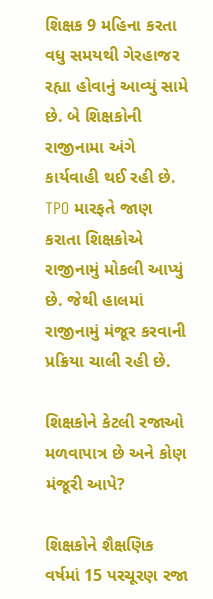શિક્ષક 9 મહિના કરતા વધુ સમયથી ગેરહાજર રહ્યા હોવાનું આવ્યું સામે છે. બે શિક્ષકોની રાજીનામા અંગે કાર્યવાહી થઈ રહી છે. TPO મારફતે જાણ કરાતા શિક્ષકોએ રાજીનામું મોકલી આપ્યું છે. જેથી હાલમાં રાજીનામું મંજૂર કરવાની પ્રક્રિયા ચાલી રહી છે.

શિક્ષકોને કેટલી રજાઓ મળવાપાત્ર છે અને કોણ મંજૂરી આપે?

શિક્ષકોને શૈક્ષણિક વર્ષમાં 15 પરચૂરણ રજા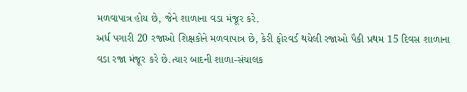મળવાપાત્ર હોય છે, જેને શાળાના વડા મંજૂર કરે.
અર્ધ પગારી 20 રજાઓ શિક્ષકોને મળવાપાત્ર છે, કેરી ફોરવર્ડ થયેલી રજાઓ પૈકી પ્રથમ 15 દિવસ શાળાના વડા રજા મંજૂર કરે છે.ત્યાર બાદની શાળા-સંચાલક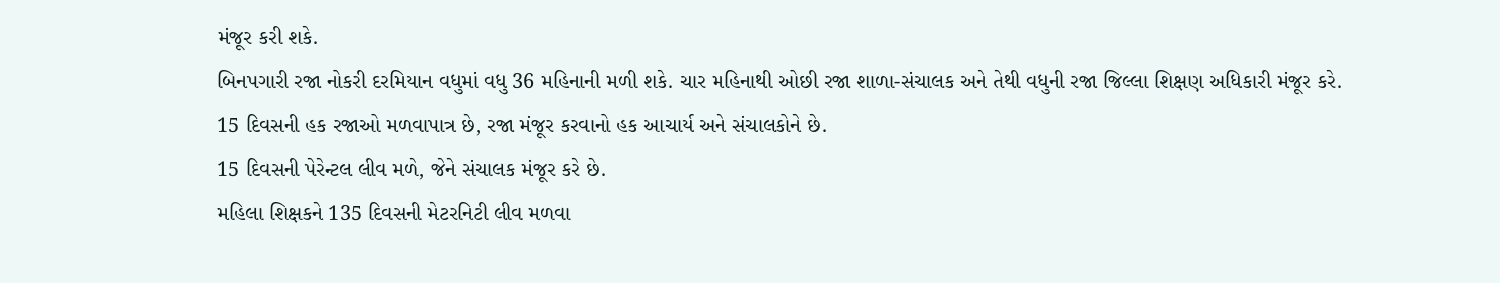મંજૂર કરી શકે.
બિનપગારી રજા નોકરી દરમિયાન વધુમાં વધુ 36 મહિનાની મળી શકે. ચાર મહિનાથી ઓછી રજા શાળા-સંચાલક અને તેથી વધુની રજા જિલ્લા શિક્ષણ અધિકારી મંજૂર કરે.
15 દિવસની હક રજાઓ મળવાપાત્ર છે, રજા મંજૂર કરવાનો હક આચાર્ય અને સંચાલકોને છે.
15 દિવસની પેરેન્ટલ લીવ મળે, જેને સંચાલક મંજૂર કરે છે.
મહિલા શિક્ષકને 135 દિવસની મેટરનિટી લીવ મળવા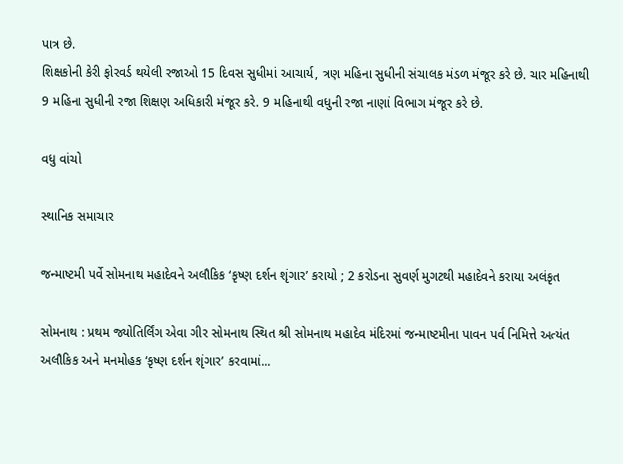પાત્ર છે.
શિક્ષકોની કેરી ફોરવર્ડ થયેલી રજાઓ 15 દિવસ સુધીમાં આચાર્ય, ત્રણ મહિના સુધીની સંચાલક મંડળ મંજૂર કરે છે. ચાર મહિનાથી 9 મહિના સુધીની રજા શિક્ષણ અધિકારી મંજૂર કરે. 9 મહિનાથી વધુની રજા નાણાં વિભાગ મંજૂર કરે છે.

વધુ વાંચો

સ્થાનિક સમાચાર

જન્માષ્ટમી પર્વે સોમનાથ મહાદેવને અલૌકિક ‘કૃષ્ણ દર્શન શૃંગાર’ કરાયો ; 2 કરોડના સુવર્ણ મુગટથી મહાદેવને કરાયા અલંકૃત

સોમનાથ : પ્રથમ જ્યોતિર્લિંગ એવા ગીર સોમનાથ સ્થિત શ્રી સોમનાથ મહાદેવ મંદિરમાં જન્માષ્ટમીના પાવન પર્વ નિમિત્તે અત્યંત અલૌકિક અને મનમોહક ‘કૃષ્ણ દર્શન શૃંગાર’ કરવામાં...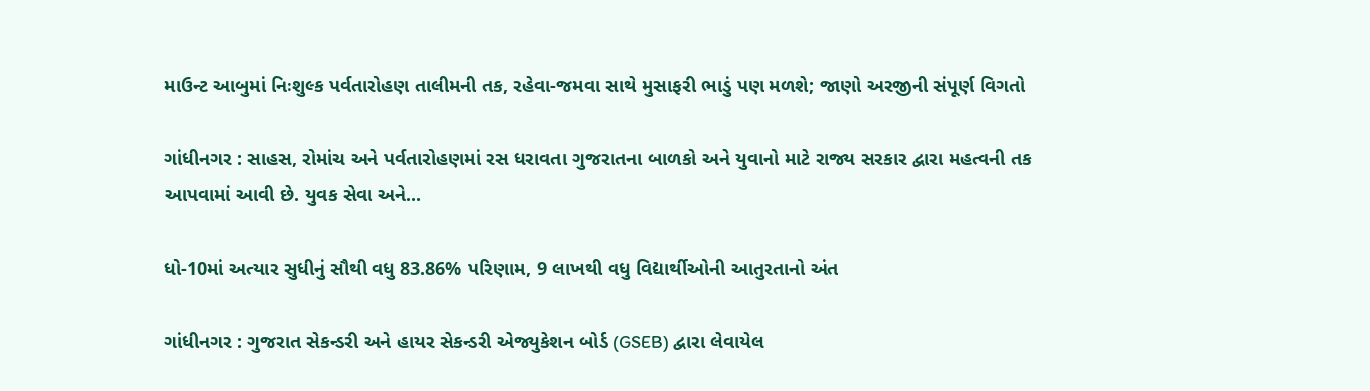માઉન્ટ આબુમાં નિઃશુલ્ક પર્વતારોહણ તાલીમની તક, રહેવા-જમવા સાથે મુસાફરી ભાડું પણ મળશે; જાણો અરજીની સંપૂર્ણ વિગતો

ગાંધીનગર : સાહસ, રોમાંચ અને પર્વતારોહણમાં રસ ધરાવતા ગુજરાતના બાળકો અને યુવાનો માટે રાજ્ય સરકાર દ્વારા મહત્વની તક આપવામાં આવી છે. યુવક સેવા અને...

ધો-10માં અત્યાર સુધીનું સૌથી વધુ 83.86% પરિણામ, 9 લાખથી વધુ વિદ્યાર્થીઓની આતુરતાનો અંત

ગાંધીનગર : ગુજરાત સેકન્ડરી અને હાયર સેકન્ડરી એજ્યુકેશન બોર્ડ (GSEB) દ્વારા લેવાયેલ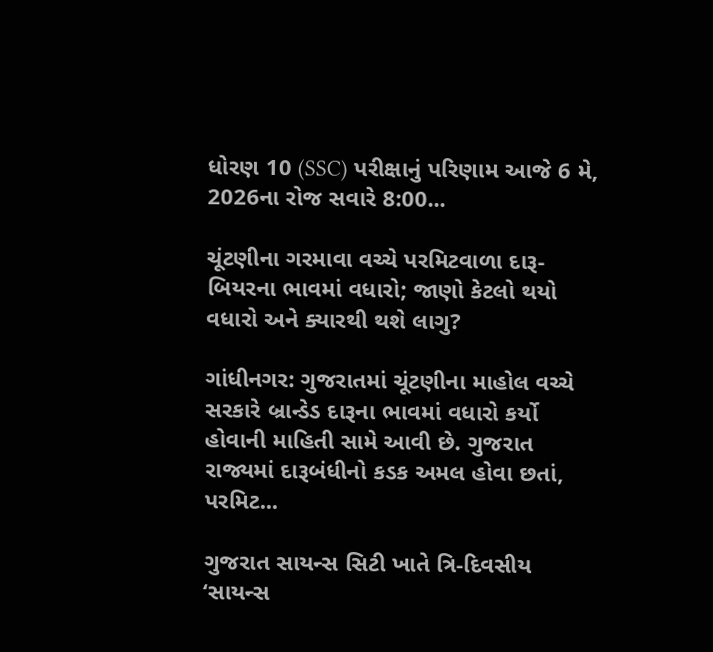ધોરણ 10 (SSC) પરીક્ષાનું પરિણામ આજે 6 મે, 2026ના રોજ સવારે 8:00...

ચૂંટણીના ગરમાવા વચ્ચે પરમિટવાળા દારૂ-બિયરના ભાવમાં વધારો; જાણો કેટલો થયો વધારો અને ક્યારથી થશે લાગુ?

ગાંધીનગર: ગુજરાતમાં ચૂંટણીના માહોલ વચ્ચે સરકારે બ્રાન્ડેડ દારૂના ભાવમાં વધારો કર્યો હોવાની માહિતી સામે આવી છે. ગુજરાત રાજ્યમાં દારૂબંધીનો કડક અમલ હોવા છતાં, પરમિટ...

ગુજરાત સાયન્સ સિટી ખાતે ત્રિ-દિવસીય ‘સાયન્સ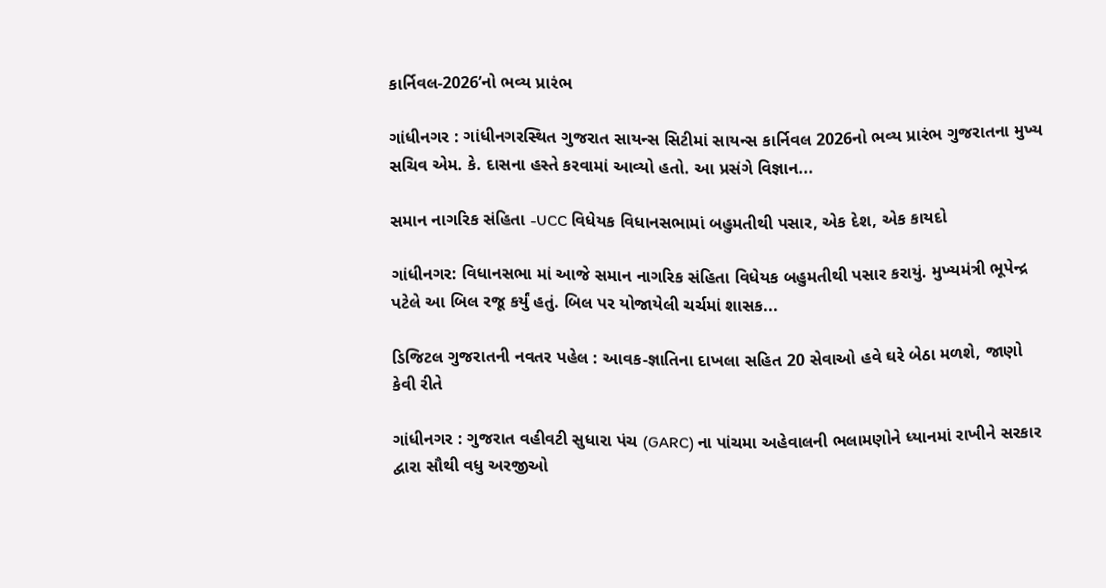કાર્નિવલ-2026’નો ભવ્ય પ્રારંભ

ગાંધીનગર : ગાંધીનગરસ્થિત ગુજરાત સાયન્સ સિટીમાં સાયન્સ કાર્નિવલ 2026નો ભવ્ય પ્રારંભ ગુજરાતના મુખ્ય સચિવ એમ. કે. દાસના હસ્તે કરવામાં આવ્યો હતો. આ પ્રસંગે વિજ્ઞાન...

સમાન નાગરિક સંહિતા -UCC વિધેયક વિધાનસભામાં બહુમતીથી પસાર, એક દેશ, એક કાયદો

ગાંધીનગર: વિધાનસભા માં આજે સમાન નાગરિક સંહિતા વિધેયક બહુમતીથી પસાર કરાયું. મુખ્યમંત્રી ભૂપેન્દ્ર પટેલે આ બિલ રજૂ કર્યું હતું. બિલ પર યોજાયેલી ચર્ચમાં શાસક...

ડિજિટલ ગુજરાતની નવતર પહેલ : આવક-જ્ઞાતિના દાખલા સહિત 20 સેવાઓ હવે ઘરે બેઠા મળશે, જાણો કેવી રીતે

ગાંધીનગર : ગુજરાત વહીવટી સુધારા પંચ (GARC) ના પાંચમા અહેવાલની ભલામણોને ધ્યાનમાં રાખીને સરકાર દ્વારા સૌથી વધુ અરજીઓ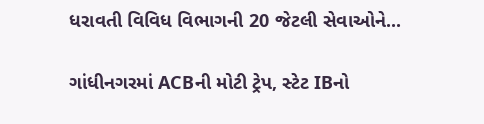ધરાવતી વિવિધ વિભાગની 20 જેટલી સેવાઓને...

ગાંધીનગરમાં ACBની મોટી ટ્રેપ, સ્ટેટ IBનો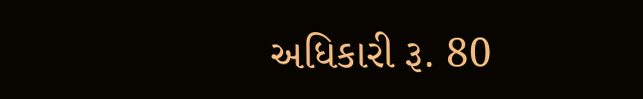અધિકારી રૂ. 80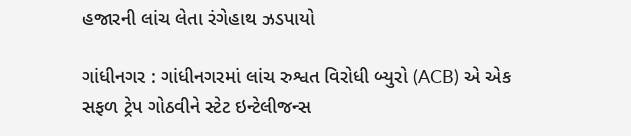હજારની લાંચ લેતા રંગેહાથ ઝડપાયો

ગાંધીનગર : ગાંધીનગરમાં લાંચ રુશ્વત વિરોધી બ્યુરો (ACB) એ એક સફળ ટ્રેપ ગોઠવીને સ્ટેટ ઇન્ટેલીજન્સ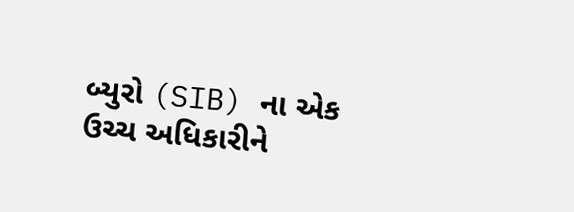બ્યુરો (SIB) ના એક ઉચ્ચ અધિકારીને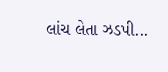લાંચ લેતા ઝડપી...